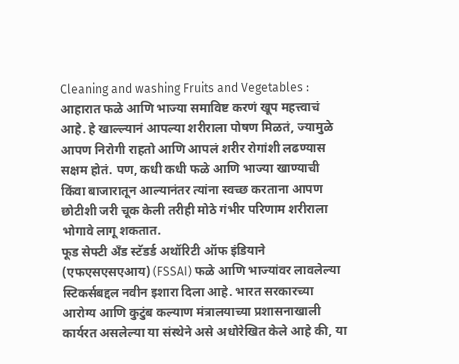Cleaning and washing Fruits and Vegetables : आहारात फळे आणि भाज्या समाविष्ट करणं खूप महत्त्वाचं आहे. हे खाल्ल्यानं आपल्या शरीराला पोषण मिळतं, ज्यामुळे आपण निरोगी राहतो आणि आपलं शरीर रोगांशी लढण्यास सक्षम होतं. पण, कधी कधी फळे आणि भाज्या खाण्याची किंवा बाजारातून आल्यानंतर त्यांना स्वच्छ करताना आपण छोटीशी जरी चूक केली तरीही मोठे गंभीर परिणाम शरीराला भोगावे लागू शकतात.
फूड सेफ्टी अँड स्टॅडर्ड अथॉरिटी ऑफ इंडियाने (एफएसएसएआय) (FSSAI) फळे आणि भाज्यांवर लावलेल्या स्टिकर्सबद्दल नवीन इशारा दिला आहे. भारत सरकारच्या आरोग्य आणि कुटुंब कल्याण मंत्रालयाच्या प्रशासनाखाली कार्यरत असलेल्या या संस्थेने असे अधोरेखित केले आहे की, या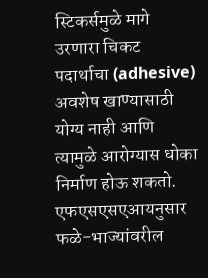स्टिकर्समुळे मागे उरणारा चिकट पदार्थाचा (adhesive) अवशेष खाण्यासाठी योग्य नाही आणि त्यामुळे आरोग्यास धोका निर्माण होऊ शकतो.
एफएसएसएआयनुसार फळे-भाज्यांवरील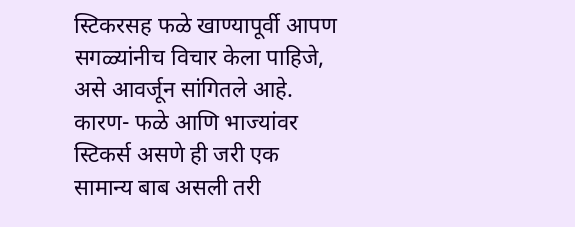स्टिकरसह फळे खाण्यापूर्वी आपण सगळ्यांनीच विचार केला पाहिजे, असे आवर्जून सांगितले आहे. कारण- फळे आणि भाज्यांवर स्टिकर्स असणे ही जरी एक सामान्य बाब असली तरी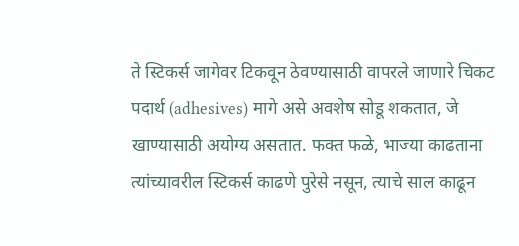ते स्टिकर्स जागेवर टिकवून ठेवण्यासाठी वापरले जाणारे चिकट पदार्थ (adhesives) मागे असे अवशेष सोडू शकतात, जे खाण्यासाठी अयोग्य असतात. फक्त फळे, भाज्या काढताना त्यांच्यावरील स्टिकर्स काढणे पुरेसे नसून, त्याचे साल काढून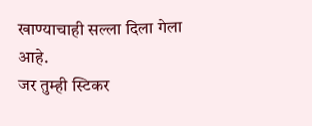खाण्याचाही सल्ला दिला गेला आहे.
जर तुम्ही स्टिकर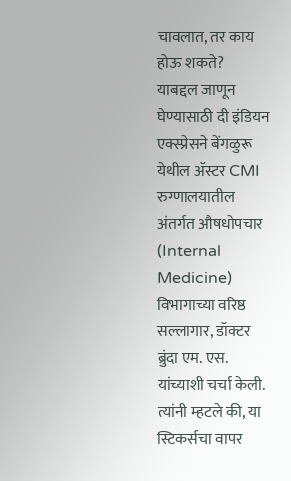चावलात, तर काय होऊ शकते?
याबद्दल जाणून घेण्यासाठी दी इंडियन एक्स्प्रेसने बेंगळुरू येथील ॲस्टर CMI रुग्णालयातील अंतर्गत औषधोपचार (Internal Medicine) विभागाच्या वरिष्ठ सल्लागार, डॉक्टर ब्रुंदा एम. एस. यांच्याशी चर्चा केली. त्यांनी म्हटले की, या स्टिकर्सचा वापर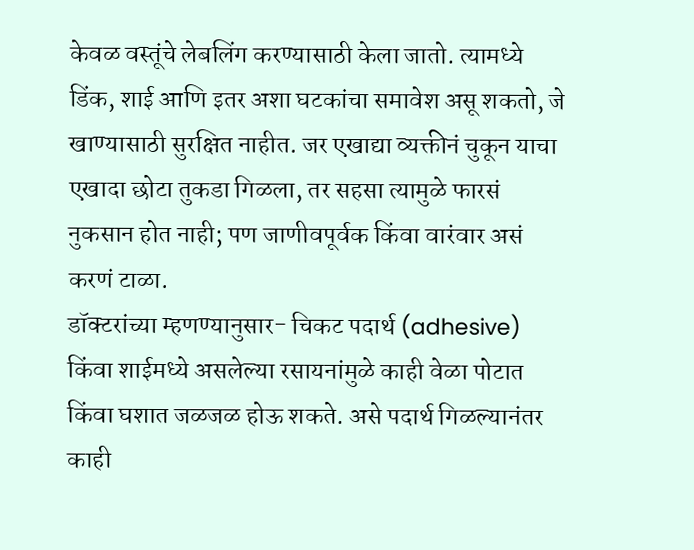केवळ वस्तूंचे लेबलिंग करण्यासाठी केला जातो. त्यामध्ये डिंक, शाई आणि इतर अशा घटकांचा समावेश असू शकतो, जे खाण्यासाठी सुरक्षित नाहीत. जर एखाद्या व्यक्तीनं चुकून याचा एखादा छोटा तुकडा गिळला, तर सहसा त्यामुळे फारसं नुकसान होत नाही; पण जाणीवपूर्वक किंवा वारंवार असं करणं टाळा.
डॉक्टरांच्या म्हणण्यानुसार- चिकट पदार्थ (adhesive) किंवा शाईमध्ये असलेल्या रसायनांमुळे काही वेळा पोटात किंवा घशात जळजळ होऊ शकते. असे पदार्थ गिळल्यानंतर काही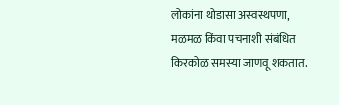लोकांना थोडासा अस्वस्थपणा, मळमळ किंवा पचनाशी संबंधित किरकोळ समस्या जाणवू शकतात.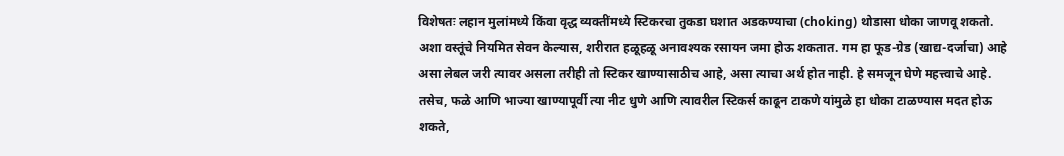विशेषतः लहान मुलांमध्ये किंवा वृद्ध व्यक्तींमध्ये स्टिकरचा तुकडा घशात अडकण्याचा (choking) थोडासा धोका जाणवू शकतो.
अशा वस्तूंचे नियमित सेवन केल्यास, शरीरात हळूहळू अनावश्यक रसायन जमा होऊ शकतात. गम हा फूड-ग्रेड (खाद्य-दर्जाचा) आहे असा लेबल जरी त्यावर असला तरीही तो स्टिकर खाण्यासाठीच आहे, असा त्याचा अर्थ होत नाही. हे समजून घेणे महत्त्वाचे आहे. तसेच, फळे आणि भाज्या खाण्यापूर्वी त्या नीट धुणे आणि त्यावरील स्टिकर्स काढून टाकणे यांमुळे हा धोका टाळण्यास मदत होऊ शकते,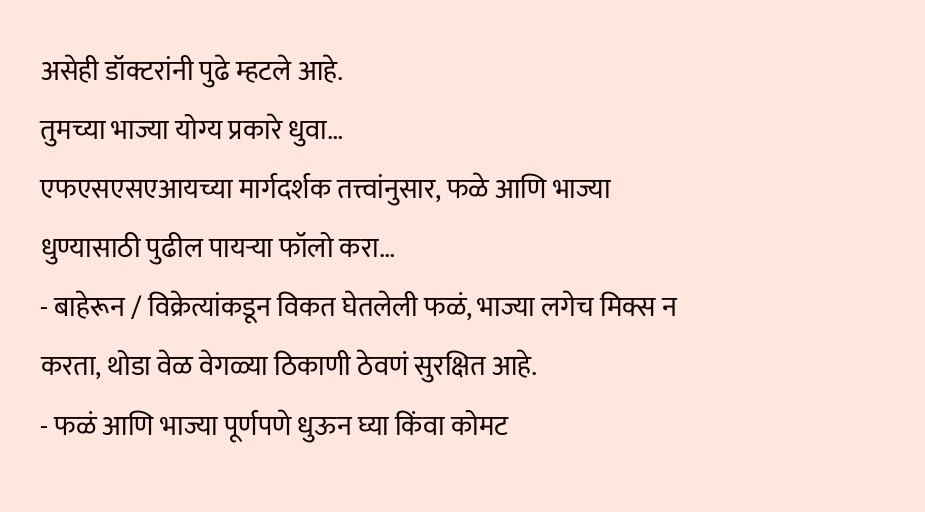असेही डॉक्टरांनी पुढे म्हटले आहे.
तुमच्या भाज्या योग्य प्रकारे धुवा…
एफएसएसएआयच्या मार्गदर्शक तत्त्वांनुसार, फळे आणि भाज्या धुण्यासाठी पुढील पायऱ्या फॉलो करा…
- बाहेरून / विक्रेत्यांकडून विकत घेतलेली फळं, भाज्या लगेच मिक्स न करता, थोडा वेळ वेगळ्या ठिकाणी ठेवणं सुरक्षित आहे.
- फळं आणि भाज्या पूर्णपणे धुऊन घ्या किंवा कोमट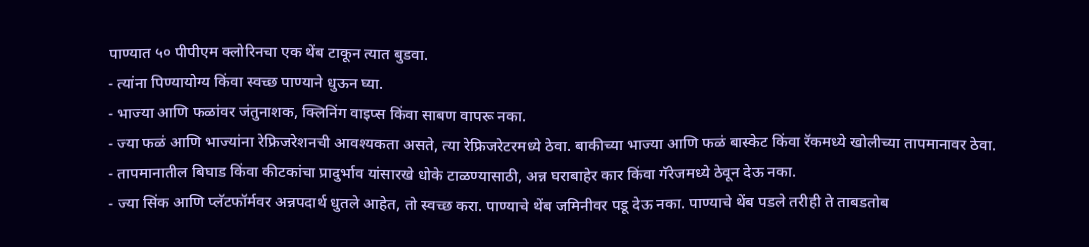पाण्यात ५० पीपीएम क्लोरिनचा एक थेंब टाकून त्यात बुडवा.
- त्यांना पिण्यायोग्य किंवा स्वच्छ पाण्याने धुऊन घ्या.
- भाज्या आणि फळांवर जंतुनाशक, क्लिनिंग वाइप्स किंवा साबण वापरू नका.
- ज्या फळं आणि भाज्यांना रेफ्रिजरेशनची आवश्यकता असते, त्या रेफ्रिजरेटरमध्ये ठेवा. बाकीच्या भाज्या आणि फळं बास्केट किंवा रॅकमध्ये खोलीच्या तापमानावर ठेवा.
- तापमानातील बिघाड किंवा कीटकांचा प्रादुर्भाव यांसारखे धोके टाळण्यासाठी, अन्न घराबाहेर कार किंवा गॅरेजमध्ये ठेवून देऊ नका.
- ज्या सिंक आणि प्लॅटफॉर्मवर अन्नपदार्थ धुतले आहेत, तो स्वच्छ करा. पाण्याचे थेंब जमिनीवर पडू देऊ नका. पाण्याचे थेंब पडले तरीही ते ताबडतोब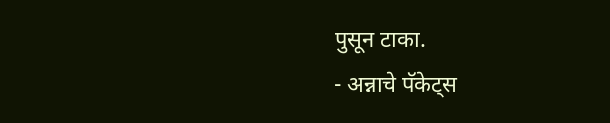पुसून टाका.
- अन्नाचे पॅकेट्स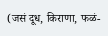(जसं दूध, किराणा, फळं-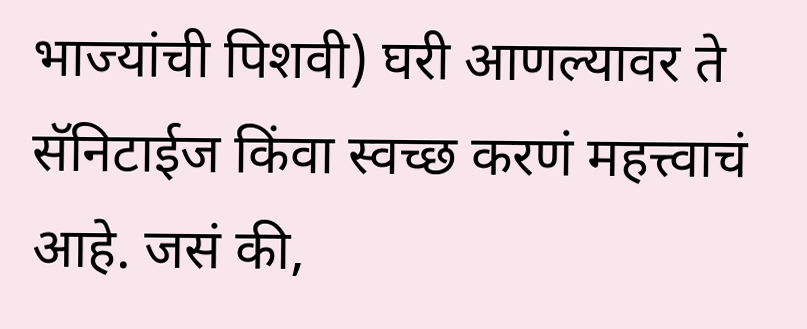भाज्यांची पिशवी) घरी आणल्यावर ते सॅनिटाईज किंवा स्वच्छ करणं महत्त्वाचं आहे. जसं की,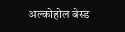अल्कोहोल बेस्ड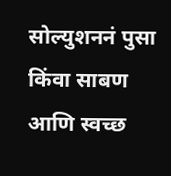सोल्युशननं पुसा किंवा साबण आणि स्वच्छ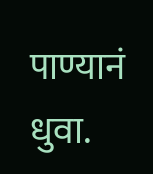पाण्यानं धुवा.